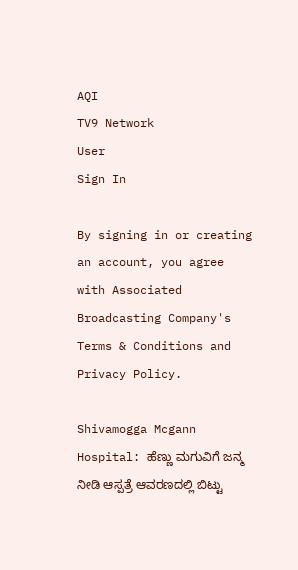AQI
TV9 Network
User
Sign In

By signing in or creating an account, you agree with Associated Broadcasting Company's Terms & Conditions and Privacy Policy.

Shivamogga Mcgann Hospital: ಹೆಣ್ಣು ಮಗುವಿಗೆ ಜನ್ಮ ನೀಡಿ ಆಸ್ಪತ್ರೆ ಆವರಣದಲ್ಲಿ ಬಿಟ್ಟು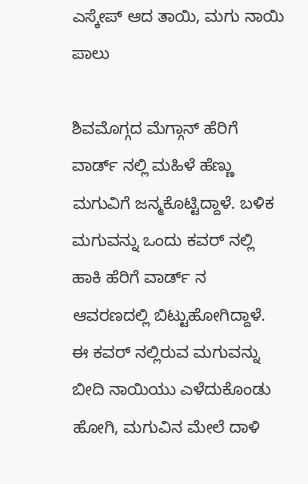ಎಸ್ಕೇಪ್ ಆದ ತಾಯಿ, ಮಗು ನಾಯಿ ಪಾಲು

ಶಿವಮೊಗ್ಗದ ಮೆಗ್ಗಾನ್ ಹೆರಿಗೆ ವಾರ್ಡ್ ನಲ್ಲಿ ಮಹಿಳೆ ಹೆಣ್ಣು ಮಗುವಿಗೆ ಜನ್ಮಕೊಟ್ಟಿದ್ದಾಳೆ. ಬಳಿಕ ಮಗುವನ್ನು ಒಂದು ಕವರ್ ನಲ್ಲಿ ಹಾಕಿ ಹೆರಿಗೆ ವಾರ್ಡ್ ನ ಆವರಣದಲ್ಲಿ ಬಿಟ್ಟುಹೋಗಿದ್ದಾಳೆ. ಈ ಕವರ್ ನಲ್ಲಿರುವ ಮಗುವನ್ನು ಬೀದಿ ನಾಯಿಯು ಎಳೆದುಕೊಂಡು ಹೋಗಿ, ಮಗುವಿನ ಮೇಲೆ ದಾಳಿ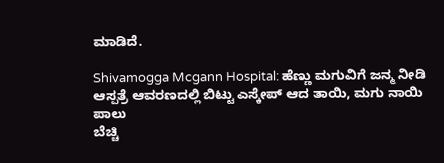ಮಾಡಿದೆ.

Shivamogga Mcgann Hospital: ಹೆಣ್ಣು ಮಗುವಿಗೆ ಜನ್ಮ ನೀಡಿ ಆಸ್ಪತ್ರೆ ಆವರಣದಲ್ಲಿ ಬಿಟ್ಟು ಎಸ್ಕೇಪ್ ಆದ ತಾಯಿ, ಮಗು ನಾಯಿ ಪಾಲು
ಬೆಚ್ಚಿ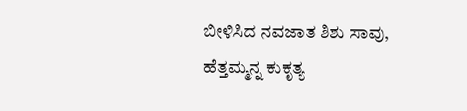ಬೀಳಿಸಿದ ನವಜಾತ ಶಿಶು ಸಾವು, ಹೆತ್ತಮ್ಮನ್ನ ಕುಕೃತ್ಯ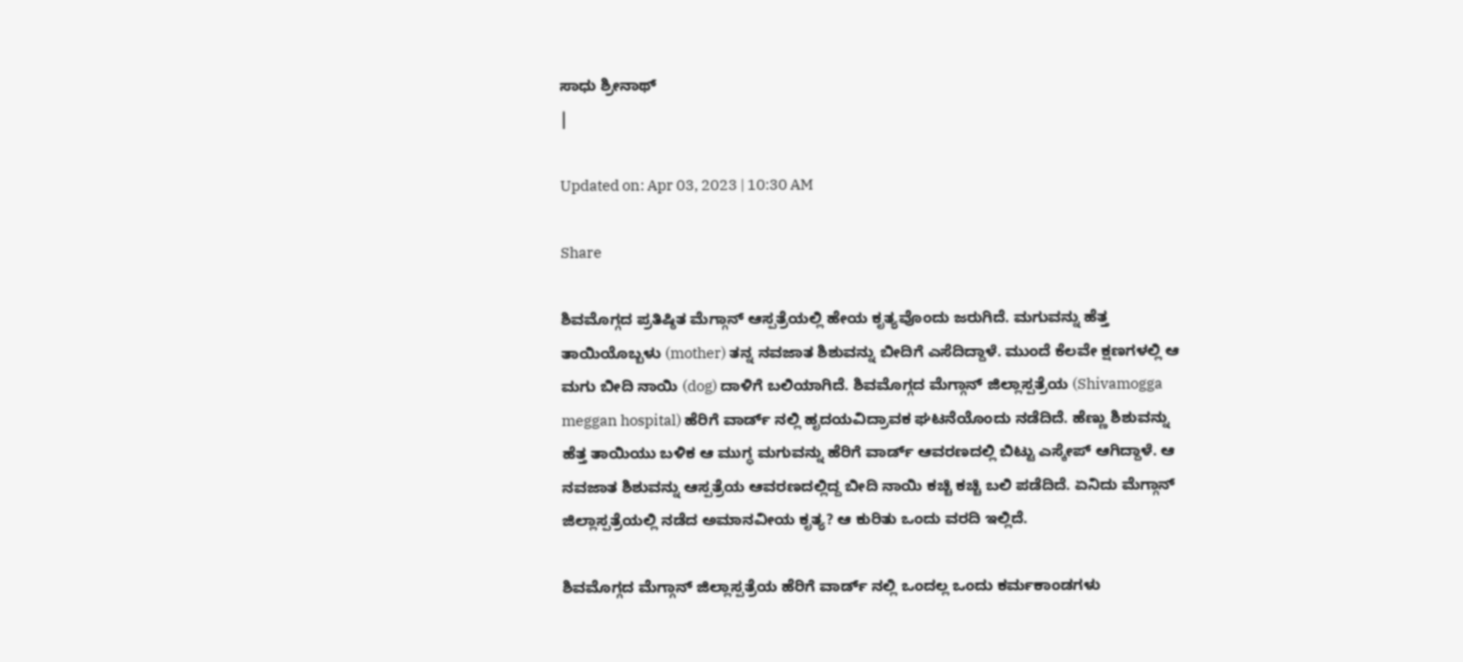ಸಾಧು ಶ್ರೀನಾಥ್
|

Updated on: Apr 03, 2023 | 10:30 AM

Share

ಶಿವಮೊಗ್ಗದ ಪ್ರತಿಷ್ಠಿತ ಮೆಗ್ಗಾನ್ ಆಸ್ಪತ್ರೆಯಲ್ಲಿ ಹೇಯ ಕೃತ್ಯವೊಂದು ಜರುಗಿದೆ. ಮಗುವನ್ನು ಹೆತ್ತ ತಾಯಿಯೊಬ್ಬಳು (mother) ತನ್ನ ನವಜಾತ ಶಿಶುವನ್ನು ಬೀದಿಗೆ ಎಸೆದಿದ್ದಾಳೆ. ಮುಂದೆ ಕೆಲವೇ ಕ್ಷಣಗಳಲ್ಲಿ ಆ ಮಗು ಬೀದಿ ನಾಯಿ (dog) ದಾಳಿಗೆ ಬಲಿಯಾಗಿದೆ. ಶಿವಮೊಗ್ಗದ ಮೆಗ್ಗಾನ್ ಜಿಲ್ಲಾಸ್ಪತ್ರೆಯ (Shivamogga meggan hospital) ಹೆರಿಗೆ ವಾರ್ಡ್ ನಲ್ಲಿ ಹೃದಯವಿದ್ರಾವಕ ಘಟನೆಯೊಂದು ನಡೆದಿದೆ. ಹೆಣ್ಣು ಶಿಶುವನ್ನು ಹೆತ್ತ ತಾಯಿಯು ಬಳಿಕ ಆ ಮುಗ್ಧ ಮಗುವನ್ನು ಹೆರಿಗೆ ವಾರ್ಡ್ ಆವರಣದಲ್ಲಿ ಬಿಟ್ಟು ಎಸ್ಕೇಪ್ ಆಗಿದ್ದಾಳೆ. ಆ ನವಜಾತ ಶಿಶುವನ್ನು ಆಸ್ಪತ್ರೆಯ ಆವರಣದಲ್ಲಿದ್ದ ಬೀದಿ ನಾಯಿ ಕಚ್ಚಿ ಕಚ್ಚಿ ಬಲಿ ಪಡೆದಿದೆ. ಏನಿದು ಮೆಗ್ಗಾನ್ ಜಿಲ್ಲಾಸ್ಪತ್ರೆಯಲ್ಲಿ ನಡೆದ ಅಮಾನವೀಯ ಕೃತ್ಯ? ಆ ಕುರಿತು ಒಂದು ವರದಿ ಇಲ್ಲಿದೆ.

ಶಿವಮೊಗ್ಗದ ಮೆಗ್ಗಾನ್ ಜಿಲ್ಲಾಸ್ಪತ್ರೆಯ ಹೆರಿಗೆ ವಾರ್ಡ್ ನಲ್ಲಿ ಒಂದಲ್ಲ ಒಂದು ಕರ್ಮಕಾಂಡಗಳು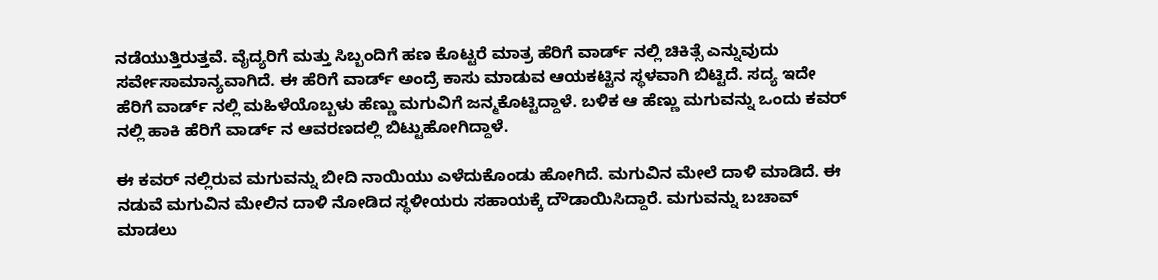ನಡೆಯುತ್ತಿರುತ್ತವೆ. ವೈದ್ಯರಿಗೆ ಮತ್ತು ಸಿಬ್ಬಂದಿಗೆ ಹಣ ಕೊಟ್ಟರೆ ಮಾತ್ರ ಹೆರಿಗೆ ವಾರ್ಡ್ ನಲ್ಲಿ ಚಿಕಿತ್ಸೆ ಎನ್ನುವುದು ಸರ್ವೇಸಾಮಾನ್ಯವಾಗಿದೆ. ಈ ಹೆರಿಗೆ ವಾರ್ಡ್ ಅಂದ್ರೆ ಕಾಸು ಮಾಡುವ ಆಯಕಟ್ಟಿನ ಸ್ಥಳವಾಗಿ ಬಿಟ್ಟಿದೆ. ಸದ್ಯ ಇದೇ ಹೆರಿಗೆ ವಾರ್ಡ್ ನಲ್ಲಿ ಮಹಿಳೆಯೊಬ್ಬಳು ಹೆಣ್ಣು ಮಗುವಿಗೆ ಜನ್ಮಕೊಟ್ಟಿದ್ದಾಳೆ. ಬಳಿಕ ಆ ಹೆಣ್ಣು ಮಗುವನ್ನು ಒಂದು ಕವರ್ ನಲ್ಲಿ ಹಾಕಿ ಹೆರಿಗೆ ವಾರ್ಡ್ ನ ಆವರಣದಲ್ಲಿ ಬಿಟ್ಟುಹೋಗಿದ್ದಾಳೆ.

ಈ ಕವರ್ ನಲ್ಲಿರುವ ಮಗುವನ್ನು ಬೀದಿ ನಾಯಿಯು ಎಳೆದುಕೊಂಡು ಹೋಗಿದೆ. ಮಗುವಿನ ಮೇಲೆ ದಾಳಿ ಮಾಡಿದೆ. ಈ ನಡುವೆ ಮಗುವಿನ ಮೇಲಿನ ದಾಳಿ ನೋಡಿದ ಸ್ಥಳೀಯರು ಸಹಾಯಕ್ಕೆ ದೌಡಾಯಿಸಿದ್ದಾರೆ. ಮಗುವನ್ನು ಬಚಾವ್ ಮಾಡಲು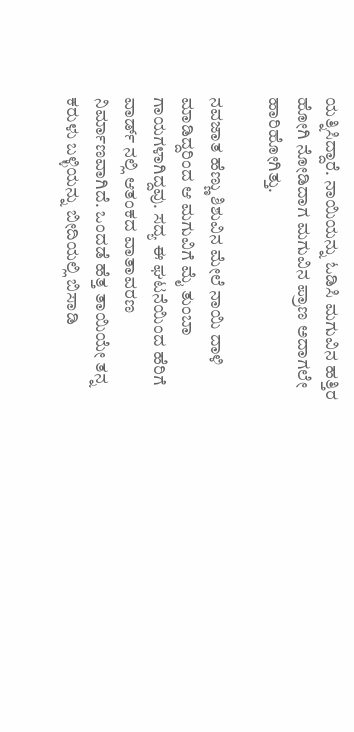ಯತ್ನಿಸಿದ್ದಾರೆ. ನಾಯಿಯನ್ನು ಓಡಿಸಿ ಮಗುವಿನ ಹತ್ತಿರ ಹೋಗಿ ನೋಡಿದಾಗ ಮಗುವಿನ ಪ್ರಾಣ ಅದಾಗಲೇ ಹಾರಿಹೋಗಿತ್ತು.

ನವಜಾತ ಹೆಣ್ಣು ಶಿಶುವಿನ ಮೇಲೆ ನಾಯಿ ದಾಳಿ ಮಾಡಿದ್ದರಿಂದ ಆ ಮಗುವಿಗೆ ಮೈ ತುಂಬಾ ಗಾಯಗಳಾಗಿದ್ದವು. ಸದ್ಯ ಈ ಘಟನೆಯಿಂದ ಹೆರಿಗೆ ವಾರ್ಡ್ ನಲ್ಲಿ ಆತಂಕದ ವಾತಾವರಣ ನಿರ್ಮಾಣವಾಗಿದೆ. ಒಂದಡೆ ಹೆತ್ತ ತಾಯಿಯೇ ತನ್ನ ಕರುಳು ಬಳ್ಳಿಯನ್ನು ಬೀದಿಯಲ್ಲಿ ಬಿಸಾಡಿ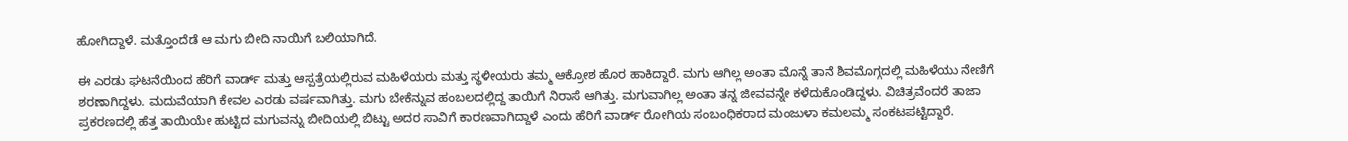ಹೋಗಿದ್ದಾಳೆ. ಮತ್ತೊಂದೆಡೆ ಆ ಮಗು ಬೀದಿ ನಾಯಿಗೆ ಬಲಿಯಾಗಿದೆ.

ಈ ಎರಡು ಘಟನೆಯಿಂದ ಹೆರಿಗೆ ವಾರ್ಡ್ ಮತ್ತು ಆಸ್ಪತ್ರೆಯಲ್ಲಿರುವ ಮಹಿಳೆಯರು ಮತ್ತು ಸ್ಥಳೀಯರು ತಮ್ಮ ಆಕ್ರೋಶ ಹೊರ ಹಾಕಿದ್ದಾರೆ. ಮಗು ಆಗಿಲ್ಲ ಅಂತಾ ಮೊನ್ನೆ ತಾನೆ ಶಿವಮೊಗ್ಗದಲ್ಲಿ ಮಹಿಳೆಯು ನೇಣಿಗೆ ಶರಣಾಗಿದ್ದಳು. ಮದುವೆಯಾಗಿ ಕೇವಲ ಎರಡು ವರ್ಷವಾಗಿತ್ತು. ಮಗು ಬೇಕೆನ್ನುವ ಹಂಬಲದಲ್ಲಿದ್ದ ತಾಯಿಗೆ ನಿರಾಸೆ ಆಗಿತ್ತು. ಮಗುವಾಗಿಲ್ಲ ಅಂತಾ ತನ್ನ ಜೀವವನ್ನೇ ಕಳೆದುಕೊಂಡಿದ್ದಳು. ವಿಚಿತ್ರವೆಂದರೆ ತಾಜಾ ಪ್ರಕರಣದಲ್ಲಿ ಹೆತ್ತ ತಾಯಿಯೇ ಹುಟ್ಟಿದ ಮಗುವನ್ನು ಬೀದಿಯಲ್ಲಿ ಬಿಟ್ಟು ಅದರ ಸಾವಿಗೆ ಕಾರಣವಾಗಿದ್ದಾಳೆ ಎಂದು ಹೆರಿಗೆ ವಾರ್ಡ್ ರೋಗಿಯ ಸಂಬಂಧಿಕರಾದ ಮಂಜುಳಾ ಕಮಲಮ್ಮ ಸಂಕಟಪಟ್ಟಿದ್ದಾರೆ.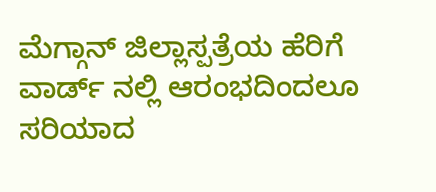ಮೆಗ್ಗಾನ್ ಜಿಲ್ಲಾಸ್ಪತ್ರೆಯ ಹೆರಿಗೆ ವಾರ್ಡ್ ನಲ್ಲಿ ಆರಂಭದಿಂದಲೂ ಸರಿಯಾದ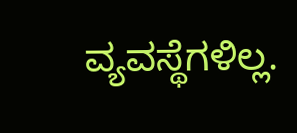ವ್ಯವಸ್ಥೆಗಳಿಲ್ಲ.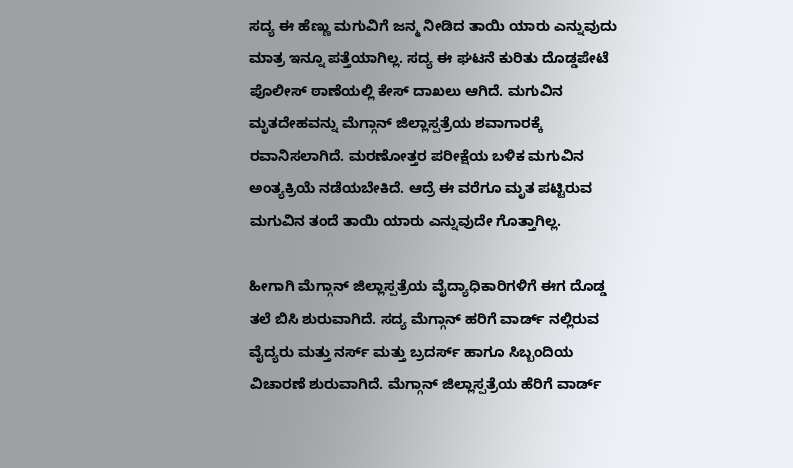ಸದ್ಯ ಈ ಹೆಣ್ಣು ಮಗುವಿಗೆ ಜನ್ಮ ನೀಡಿದ ತಾಯಿ ಯಾರು ಎನ್ನುವುದು ಮಾತ್ರ ಇನ್ನೂ ಪತ್ತೆಯಾಗಿಲ್ಲ. ಸದ್ಯ ಈ ಘಟನೆ ಕುರಿತು ದೊಡ್ಡಪೇಟೆ ಪೊಲೀಸ್ ಠಾಣೆಯಲ್ಲಿ ಕೇಸ್ ದಾಖಲು ಆಗಿದೆ. ಮಗುವಿನ ಮೃತದೇಹವನ್ನು ಮೆಗ್ಗಾನ್ ಜಿಲ್ಲಾಸ್ಪತ್ರೆಯ ಶವಾಗಾರಕ್ಕೆ ರವಾನಿಸಲಾಗಿದೆ. ಮರಣೋತ್ತರ ಪರೀಕ್ಷೆಯ ಬಳಿಕ ಮಗುವಿನ ಅಂತ್ಯಕ್ರಿಯೆ ನಡೆಯಬೇಕಿದೆ. ಆದ್ರೆ ಈ ವರೆಗೂ ಮೃತ ಪಟ್ಟಿರುವ ಮಗುವಿನ ತಂದೆ ತಾಯಿ ಯಾರು ಎನ್ನುವುದೇ ಗೊತ್ತಾಗಿಲ್ಲ.

ಹೀಗಾಗಿ ಮೆಗ್ಗಾನ್ ಜಿಲ್ಲಾಸ್ಪತ್ರೆಯ ವೈದ್ಯಾಧಿಕಾರಿಗಳಿಗೆ ಈಗ ದೊಡ್ಡ ತಲೆ ಬಿಸಿ ಶುರುವಾಗಿದೆ. ಸದ್ಯ ಮೆಗ್ಗಾನ್ ಹರಿಗೆ ವಾರ್ಡ್ ನಲ್ಲಿರುವ ವೈದ್ಯರು ಮತ್ತು ನರ್ಸ್ ಮತ್ತು ಬ್ರದರ್ಸ್ ಹಾಗೂ ಸಿಬ್ಬಂದಿಯ ವಿಚಾರಣೆ ಶುರುವಾಗಿದೆ. ಮೆಗ್ಗಾನ್ ಜಿಲ್ಲಾಸ್ಪತ್ರೆಯ ಹೆರಿಗೆ ವಾರ್ಡ್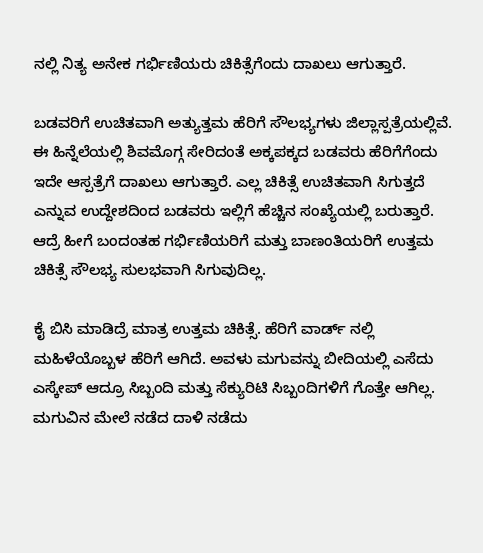ನಲ್ಲಿ ನಿತ್ಯ ಅನೇಕ ಗರ್ಭಿಣಿಯರು ಚಿಕಿತ್ಸೆಗೆಂದು ದಾಖಲು ಆಗುತ್ತಾರೆ.

ಬಡವರಿಗೆ ಉಚಿತವಾಗಿ ಅತ್ಯುತ್ತಮ ಹೆರಿಗೆ ಸೌಲಭ್ಯಗಳು ಜಿಲ್ಲಾಸ್ಪತ್ರೆಯಲ್ಲಿವೆ. ಈ ಹಿನ್ನೆಲೆಯಲ್ಲಿ ಶಿವಮೊಗ್ಗ ಸೇರಿದಂತೆ ಅಕ್ಕಪಕ್ಕದ ಬಡವರು ಹೆರಿಗೆಗೆಂದು ಇದೇ ಆಸ್ಪತ್ರೆಗೆ ದಾಖಲು ಆಗುತ್ತಾರೆ. ಎಲ್ಲ ಚಿಕಿತ್ಸೆ ಉಚಿತವಾಗಿ ಸಿಗುತ್ತದೆ ಎನ್ನುವ ಉದ್ದೇಶದಿಂದ ಬಡವರು ಇಲ್ಲಿಗೆ ಹೆಚ್ಚಿನ ಸಂಖ್ಯೆಯಲ್ಲಿ ಬರುತ್ತಾರೆ. ಆದ್ರೆ ಹೀಗೆ ಬಂದಂತಹ ಗರ್ಭಿಣಿಯರಿಗೆ ಮತ್ತು ಬಾಣಂತಿಯರಿಗೆ ಉತ್ತಮ ಚಿಕಿತ್ಸೆ ಸೌಲಭ್ಯ ಸುಲಭವಾಗಿ ಸಿಗುವುದಿಲ್ಲ.

ಕೈ ಬಿಸಿ ಮಾಡಿದ್ರೆ ಮಾತ್ರ ಉತ್ತಮ ಚಿಕಿತ್ಸೆ. ಹೆರಿಗೆ ವಾರ್ಡ್ ನಲ್ಲಿ ಮಹಿಳೆಯೊಬ್ಬಳ ಹೆರಿಗೆ ಆಗಿದೆ. ಅವಳು ಮಗುವನ್ನು ಬೀದಿಯಲ್ಲಿ ಎಸೆದು ಎಸ್ಕೇಪ್ ಆದ್ರೂ ಸಿಬ್ಬಂದಿ ಮತ್ತು ಸೆಕ್ಯುರಿಟಿ ಸಿಬ್ಬಂದಿಗಳಿಗೆ ಗೊತ್ತೇ ಆಗಿಲ್ಲ. ಮಗುವಿನ ಮೇಲೆ ನಡೆದ ದಾಳಿ ನಡೆದು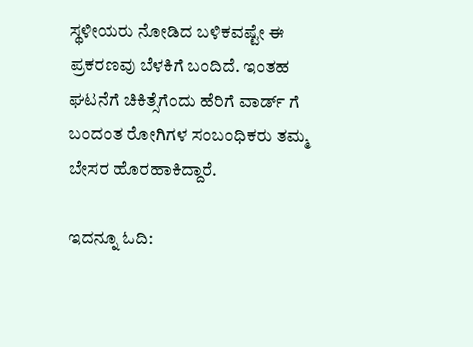ಸ್ಥಳೀಯರು ನೋಡಿದ ಬಳಿಕವಷ್ಟೇ ಈ ಪ್ರಕರಣವು ಬೆಳಕಿಗೆ ಬಂದಿದೆ. ಇಂತಹ ಘಟನೆಗೆ ಚಿಕಿತ್ಸೆಗೆಂದು ಹೆರಿಗೆ ವಾರ್ಡ್ ಗೆ ಬಂದಂತ ರೋಗಿಗಳ ಸಂಬಂಧಿಕರು ತಮ್ಮ ಬೇಸರ ಹೊರಹಾಕಿದ್ದಾರೆ.

ಇದನ್ನೂ ಓದಿ: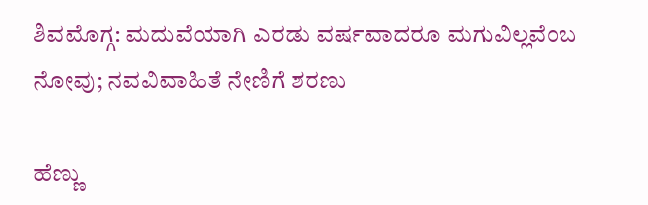ಶಿವಮೊಗ್ಗ: ಮದುವೆಯಾಗಿ ಎರಡು ವರ್ಷವಾದರೂ ಮಗುವಿಲ್ಲವೆಂಬ ನೋವು; ನವವಿವಾಹಿತೆ ನೇಣಿಗೆ ಶರಣು

ಹೆಣ್ಣು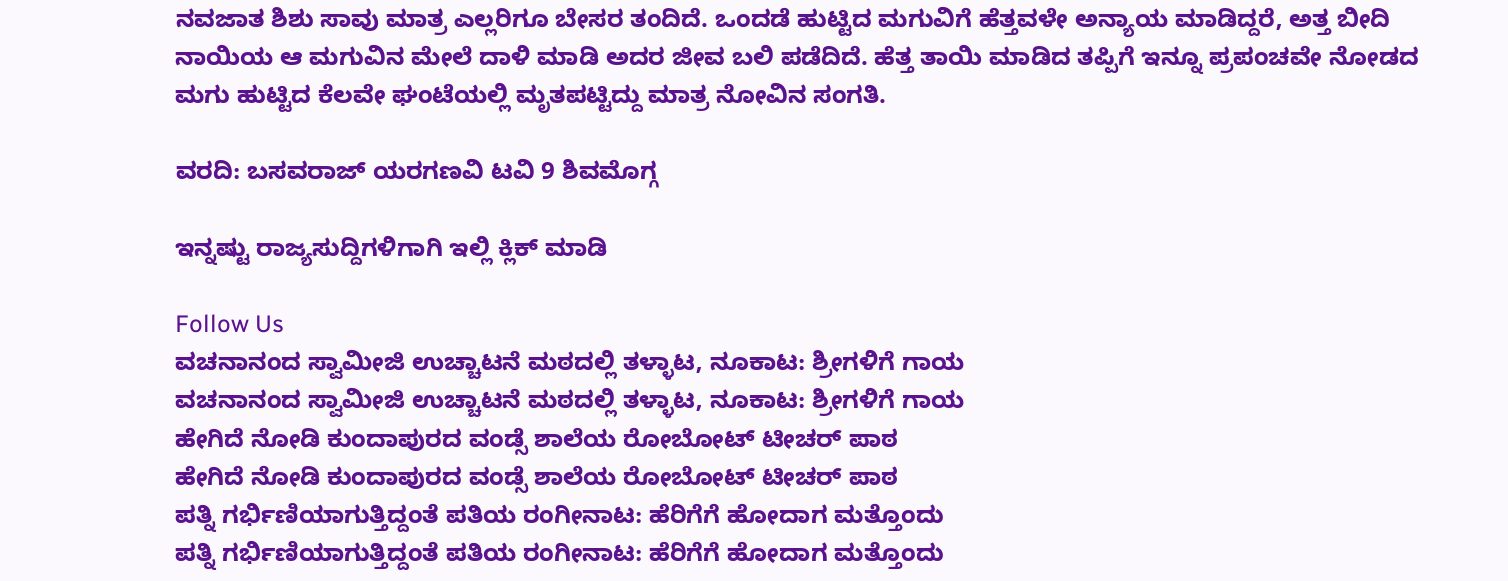ನವಜಾತ ಶಿಶು ಸಾವು ಮಾತ್ರ ಎಲ್ಲರಿಗೂ ಬೇಸರ ತಂದಿದೆ. ಒಂದಡೆ ಹುಟ್ಟಿದ ಮಗುವಿಗೆ ಹೆತ್ತವಳೇ ಅನ್ಯಾಯ ಮಾಡಿದ್ದರೆ, ಅತ್ತ ಬೀದಿ ನಾಯಿಯ ಆ ಮಗುವಿನ ಮೇಲೆ ದಾಳಿ ಮಾಡಿ ಅದರ ಜೀವ ಬಲಿ ಪಡೆದಿದೆ. ಹೆತ್ತ ತಾಯಿ ಮಾಡಿದ ತಪ್ಪಿಗೆ ಇನ್ನೂ ಪ್ರಪಂಚವೇ ನೋಡದ ಮಗು ಹುಟ್ಟಿದ ಕೆಲವೇ ಘಂಟೆಯಲ್ಲಿ ಮೃತಪಟ್ಟಿದ್ದು ಮಾತ್ರ ನೋವಿನ ಸಂಗತಿ.

ವರದಿ: ಬಸವರಾಜ್ ಯರಗಣವಿ ಟವಿ 9 ಶಿವಮೊಗ್ಗ

ಇನ್ನಷ್ಟು ರಾಜ್ಯಸುದ್ದಿಗಳಿಗಾಗಿ ಇಲ್ಲಿ ಕ್ಲಿಕ್ ಮಾಡಿ

Follow Us
ವಚನಾನಂದ ಸ್ವಾಮೀಜಿ ಉಚ್ಚಾಟನೆ ಮಠದಲ್ಲಿ ತಳ್ಳಾಟ, ನೂಕಾಟ: ಶ್ರೀಗಳಿಗೆ ಗಾಯ
ವಚನಾನಂದ ಸ್ವಾಮೀಜಿ ಉಚ್ಚಾಟನೆ ಮಠದಲ್ಲಿ ತಳ್ಳಾಟ, ನೂಕಾಟ: ಶ್ರೀಗಳಿಗೆ ಗಾಯ
ಹೇಗಿದೆ ನೋಡಿ ಕುಂದಾಪುರದ ವಂಡ್ಸೆ ಶಾಲೆಯ ರೋಬೋಟ್ ಟೀಚರ್ ಪಾಠ
ಹೇಗಿದೆ ನೋಡಿ ಕುಂದಾಪುರದ ವಂಡ್ಸೆ ಶಾಲೆಯ ರೋಬೋಟ್ ಟೀಚರ್ ಪಾಠ
ಪತ್ನಿ ಗರ್ಭಿಣಿಯಾಗುತ್ತಿದ್ದಂತೆ ಪತಿಯ ರಂಗೀನಾಟ: ಹೆರಿಗೆಗೆ ಹೋದಾಗ ಮತ್ತೊಂದು
ಪತ್ನಿ ಗರ್ಭಿಣಿಯಾಗುತ್ತಿದ್ದಂತೆ ಪತಿಯ ರಂಗೀನಾಟ: ಹೆರಿಗೆಗೆ ಹೋದಾಗ ಮತ್ತೊಂದು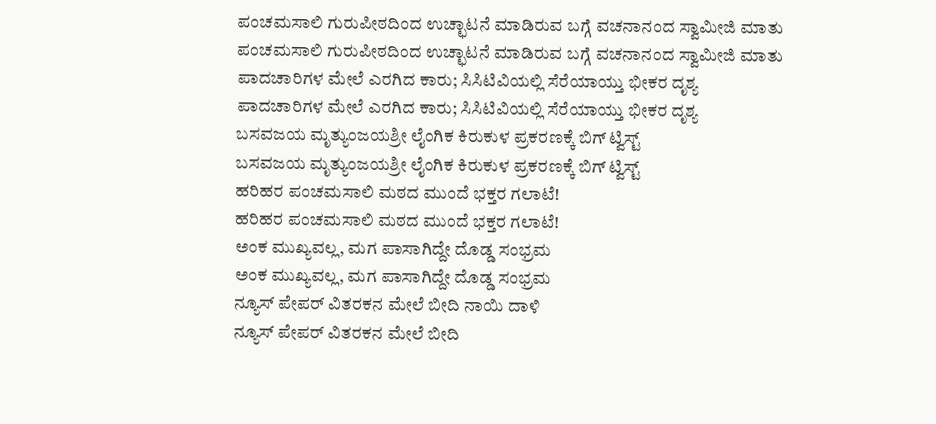ಪಂಚಮಸಾಲಿ ಗುರುಪೀಠದಿಂದ ಉಚ್ಛಾಟನೆ ಮಾಡಿರುವ ಬಗ್ಗೆ ವಚನಾನಂದ ಸ್ವಾಮೀಜಿ ಮಾತು
ಪಂಚಮಸಾಲಿ ಗುರುಪೀಠದಿಂದ ಉಚ್ಛಾಟನೆ ಮಾಡಿರುವ ಬಗ್ಗೆ ವಚನಾನಂದ ಸ್ವಾಮೀಜಿ ಮಾತು
ಪಾದಚಾರಿಗಳ ಮೇಲೆ ಎರಗಿದ ಕಾರು; ಸಿಸಿಟಿವಿಯಲ್ಲಿ ಸೆರೆಯಾಯ್ತು ಭೀಕರ ದೃಶ್ಯ
ಪಾದಚಾರಿಗಳ ಮೇಲೆ ಎರಗಿದ ಕಾರು; ಸಿಸಿಟಿವಿಯಲ್ಲಿ ಸೆರೆಯಾಯ್ತು ಭೀಕರ ದೃಶ್ಯ
ಬಸವಜಯ ಮೃತ್ಯುಂಜಯಶ್ರೀ ಲೈಂಗಿಕ ಕಿರುಕುಳ ಪ್ರಕರಣಕ್ಕೆ ಬಿಗ್ ಟ್ವಿಸ್ಟ್
ಬಸವಜಯ ಮೃತ್ಯುಂಜಯಶ್ರೀ ಲೈಂಗಿಕ ಕಿರುಕುಳ ಪ್ರಕರಣಕ್ಕೆ ಬಿಗ್ ಟ್ವಿಸ್ಟ್
ಹರಿಹರ ಪಂಚಮಸಾಲಿ ಮಠದ ಮುಂದೆ ಭಕ್ತರ ಗಲಾಟೆ!
ಹರಿಹರ ಪಂಚಮಸಾಲಿ ಮಠದ ಮುಂದೆ ಭಕ್ತರ ಗಲಾಟೆ!
ಅಂಕ ಮುಖ್ಯವಲ್ಲ, ಮಗ ಪಾಸಾಗಿದ್ದೇ ದೊಡ್ಡ ಸಂಭ್ರಮ
ಅಂಕ ಮುಖ್ಯವಲ್ಲ, ಮಗ ಪಾಸಾಗಿದ್ದೇ ದೊಡ್ಡ ಸಂಭ್ರಮ
ನ್ಯೂಸ್ ಪೇಪರ್ ವಿತರಕನ ಮೇಲೆ ಬೀದಿ ನಾಯಿ ದಾಳಿ
ನ್ಯೂಸ್ ಪೇಪರ್ ವಿತರಕನ ಮೇಲೆ ಬೀದಿ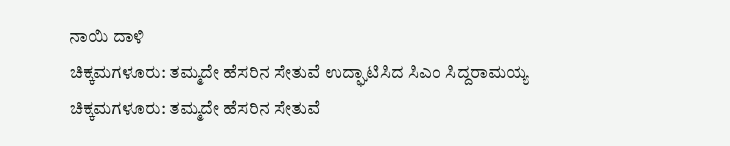ನಾಯಿ ದಾಳಿ
ಚಿಕ್ಕಮಗಳೂರು: ತಮ್ಮದೇ ಹೆಸರಿನ ಸೇತುವೆ ಉದ್ಘಾಟಿಸಿದ ಸಿಎಂ ಸಿದ್ದರಾಮಯ್ಯ
ಚಿಕ್ಕಮಗಳೂರು: ತಮ್ಮದೇ ಹೆಸರಿನ ಸೇತುವೆ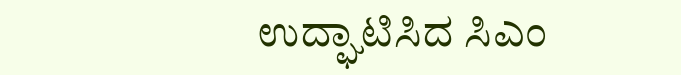ಉದ್ಘಾಟಿಸಿದ ಸಿಎಂ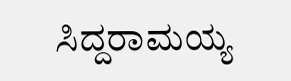ಸಿದ್ದರಾಮಯ್ಯ